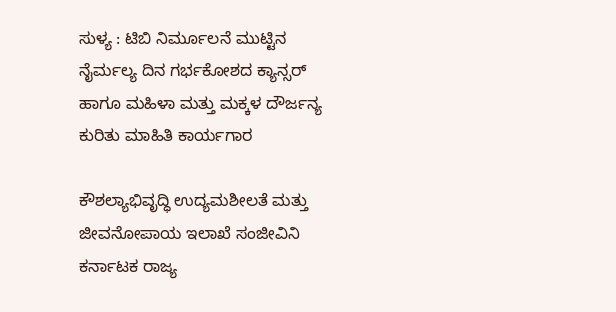ಸುಳ್ಯ : ಟಿಬಿ ನಿರ್ಮೂಲನೆ ಮುಟ್ಟಿನ ನೈರ್ಮಲ್ಯ ದಿನ ಗರ್ಭಕೋಶದ ಕ್ಯಾನ್ಸರ್ ಹಾಗೂ ಮಹಿಳಾ ಮತ್ತು ಮಕ್ಕಳ ದೌರ್ಜನ್ಯ ಕುರಿತು ಮಾಹಿತಿ ಕಾರ್ಯಗಾರ

ಕೌಶಲ್ಯಾಭಿವೃದ್ಧಿ ಉದ್ಯಮಶೀಲತೆ ಮತ್ತು ಜೀವನೋಪಾಯ ಇಲಾಖೆ ಸಂಜೀವಿನಿ ಕರ್ನಾಟಕ ರಾಜ್ಯ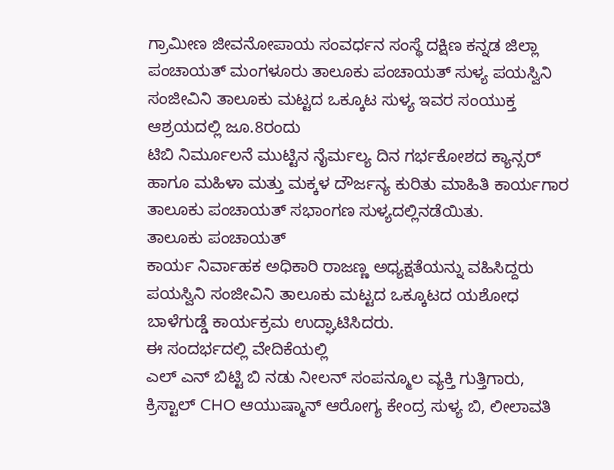ಗ್ರಾಮೀಣ ಜೀವನೋಪಾಯ ಸಂವರ್ಧನ ಸಂಸ್ಥೆ ದಕ್ಷಿಣ ಕನ್ನಡ ಜಿಲ್ಲಾ ಪಂಚಾಯತ್ ಮಂಗಳೂರು ತಾಲೂಕು ಪಂಚಾಯತ್ ಸುಳ್ಯ ಪಯಸ್ವಿನಿ ಸಂಜೀವಿನಿ ತಾಲೂಕು ಮಟ್ಟದ ಒಕ್ಕೂಟ ಸುಳ್ಯ ಇವರ ಸಂಯುಕ್ತ ಆಶ್ರಯದಲ್ಲಿ ಜೂ.8ರಂದು
ಟಿಬಿ ನಿರ್ಮೂಲನೆ ಮುಟ್ಟಿನ ನೈರ್ಮಲ್ಯ ದಿನ ಗರ್ಭಕೋಶದ ಕ್ಯಾನ್ಸರ್ ಹಾಗೂ ಮಹಿಳಾ ಮತ್ತು ಮಕ್ಕಳ ದೌರ್ಜನ್ಯ ಕುರಿತು ಮಾಹಿತಿ ಕಾರ್ಯಗಾರ ತಾಲೂಕು ಪಂಚಾಯತ್ ಸಭಾಂಗಣ ಸುಳ್ಯದಲ್ಲಿನಡೆಯಿತು.
ತಾಲೂಕು ಪಂಚಾಯತ್
ಕಾರ್ಯ ನಿರ್ವಾಹಕ ಅಧಿಕಾರಿ ರಾಜಣ್ಣ ಅಧ್ಯಕ್ಷತೆಯನ್ನು ವಹಿಸಿದ್ದರು‌
ಪಯಸ್ವಿನಿ ಸಂಜೀವಿನಿ ತಾಲೂಕು ಮಟ್ಟದ ಒಕ್ಕೂಟದ ಯಶೋಧ ಬಾಳೆಗುಡ್ಡೆ ಕಾರ್ಯಕ್ರಮ ಉದ್ಘಾಟಿಸಿದರು.
ಈ ಸಂದರ್ಭದಲ್ಲಿ ವೇದಿಕೆಯಲ್ಲಿ
ಎಲ್ ಎನ್ ಬಿಟ್ಟಿ ಬಿ ನಡು ನೀಲನ್ ಸಂಪನ್ಮೂಲ ವ್ಯಕ್ತಿ ಗುತ್ತಿಗಾರು, ಕ್ರಿಸ್ಟಾಲ್ CHO ಆಯುಷ್ಮಾನ್ ಆರೋಗ್ಯ ಕೇಂದ್ರ ಸುಳ್ಯ ಬಿ, ಲೀಲಾವತಿ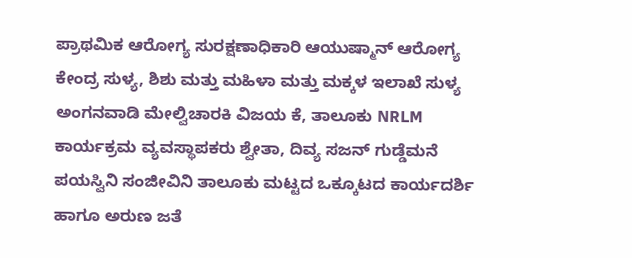ಪ್ರಾಥಮಿಕ ಆರೋಗ್ಯ ಸುರಕ್ಷಣಾಧಿಕಾರಿ ಆಯುಷ್ಮಾನ್ ಆರೋಗ್ಯ ಕೇಂದ್ರ ಸುಳ್ಯ, ಶಿಶು ಮತ್ತು ಮಹಿಳಾ ಮತ್ತು ಮಕ್ಕಳ ಇಲಾಖೆ ಸುಳ್ಯ ಅಂಗನವಾಡಿ ಮೇಲ್ವಿಚಾರಕಿ ವಿಜಯ ಕೆ, ತಾಲೂಕು NRLM ಕಾರ್ಯಕ್ರಮ ವ್ಯವಸ್ಥಾಪಕರು ಶ್ವೇತಾ, ದಿವ್ಯ ಸಜನ್ ಗುಡ್ಡೆಮನೆ ಪಯಸ್ವಿನಿ ಸಂಜೀವಿನಿ ತಾಲೂಕು ಮಟ್ಟದ ಒಕ್ಕೂಟದ ಕಾರ್ಯದರ್ಶಿ ಹಾಗೂ ಅರುಣ ಜತೆ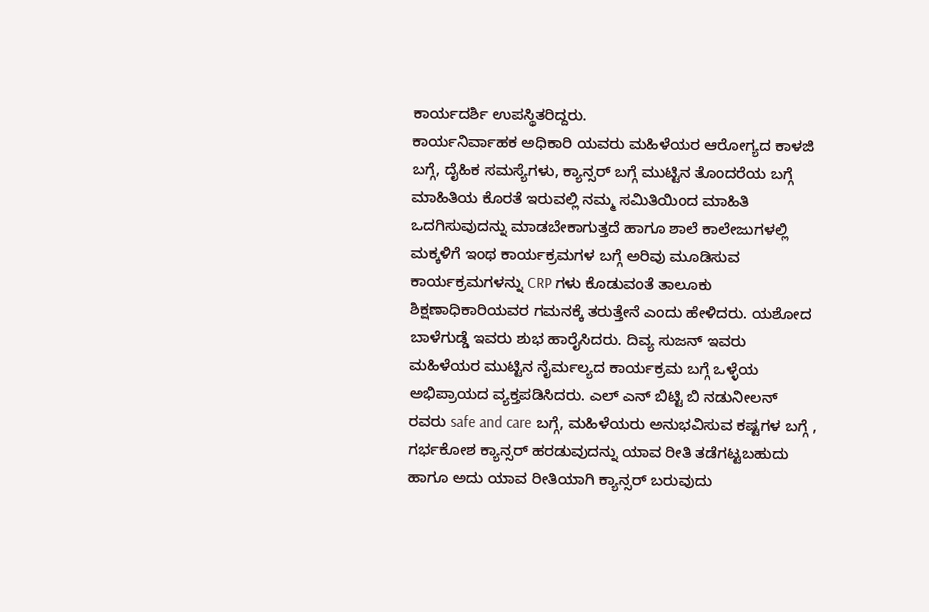ಕಾರ್ಯದರ್ಶಿ ಉಪಸ್ಥಿತರಿದ್ದರು.
ಕಾರ್ಯನಿರ್ವಾಹಕ ಅಧಿಕಾರಿ ಯವರು ಮಹಿಳೆಯರ ಆರೋಗ್ಯದ ಕಾಳಜಿ ಬಗ್ಗೆ, ದೈಹಿಕ ಸಮಸ್ಯೆಗಳು, ಕ್ಯಾನ್ಸರ್ ಬಗ್ಗೆ ಮುಟ್ಟಿನ ತೊಂದರೆಯ ಬಗ್ಗೆ ಮಾಹಿತಿಯ ಕೊರತೆ ಇರುವಲ್ಲಿ ನಮ್ಮ ಸಮಿತಿಯಿಂದ ಮಾಹಿತಿ ಒದಗಿಸುವುದನ್ನು ಮಾಡಬೇಕಾಗುತ್ತದೆ ಹಾಗೂ ಶಾಲೆ ಕಾಲೇಜುಗಳಲ್ಲಿ ಮಕ್ಕಳಿಗೆ ಇಂಥ ಕಾರ್ಯಕ್ರಮಗಳ ಬಗ್ಗೆ ಅರಿವು ಮೂಡಿಸುವ ಕಾರ್ಯಕ್ರಮಗಳನ್ನು CRP ಗಳು ಕೊಡುವಂತೆ ತಾಲೂಕು ಶಿಕ್ಷಣಾಧಿಕಾರಿಯವರ ಗಮನಕ್ಕೆ ತರುತ್ತೇನೆ ಎಂದು ಹೇಳಿದರು‌. ಯಶೋದ ಬಾಳೆಗುಡ್ಡೆ ಇವರು ಶುಭ ಹಾರೈಸಿದರು. ದಿವ್ಯ ಸುಜನ್ ಇವರು ಮಹಿಳೆಯರ ಮುಟ್ಟಿನ ನೈರ್ಮಲ್ಯದ ಕಾರ್ಯಕ್ರಮ ಬಗ್ಗೆ ಒಳ್ಳೆಯ ಅಭಿಪ್ರಾಯದ ವ್ಯಕ್ತಪಡಿಸಿದರು. ಎಲ್ ಎನ್ ಬಿಟ್ಟಿ ಬಿ ನಡುನೀಲನ್ ರವರು safe and care ಬಗ್ಗೆ, ಮಹಿಳೆಯರು ಅನುಭವಿಸುವ ಕಷ್ಟಗಳ ಬಗ್ಗೆ , ಗರ್ಭಕೋಶ ಕ್ಯಾನ್ಸರ್ ಹರಡುವುದನ್ನು ಯಾವ ರೀತಿ ತಡೆಗಟ್ಟಬಹುದು ಹಾಗೂ ಅದು ಯಾವ ರೀತಿಯಾಗಿ ಕ್ಯಾನ್ಸರ್ ಬರುವುದು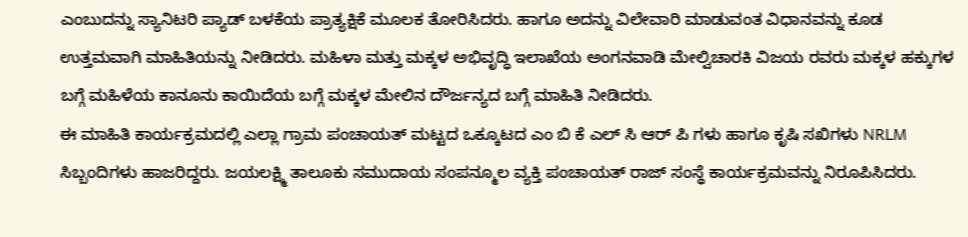ಎಂಬುದನ್ನು ಸ್ಯಾನಿಟರಿ ಪ್ಯಾಡ್ ಬಳಕೆಯ ಪ್ರಾತ್ಯಕ್ಷಿಕೆ ಮೂಲಕ ತೋರಿಸಿದರು. ಹಾಗೂ ಅದನ್ನು ವಿಲೇವಾರಿ ಮಾಡುವಂತ ವಿಧಾನವನ್ನು ಕೂಡ ಉತ್ತಮವಾಗಿ ಮಾಹಿತಿಯನ್ನು ನೀಡಿದರು. ಮಹಿಳಾ ಮತ್ತು ಮಕ್ಕಳ ಅಭಿವೃದ್ಧಿ ಇಲಾಖೆಯ ಅಂಗನವಾಡಿ ಮೇಲ್ವಿಚಾರಕಿ ವಿಜಯ ರವರು ಮಕ್ಕಳ ಹಕ್ಕುಗಳ ಬಗ್ಗೆ ಮಹಿಳೆಯ ಕಾನೂನು ಕಾಯಿದೆಯ ಬಗ್ಗೆ ಮಕ್ಕಳ ಮೇಲಿನ ದೌರ್ಜನ್ಯದ ಬಗ್ಗೆ ಮಾಹಿತಿ ನೀಡಿದರು.
ಈ ಮಾಹಿತಿ ಕಾರ್ಯಕ್ರಮದಲ್ಲಿ ಎಲ್ಲಾ ಗ್ರಾಮ ಪಂಚಾಯತ್ ಮಟ್ಟದ ಒಕ್ಕೂಟದ ಎಂ ಬಿ ಕೆ ಎಲ್ ಸಿ ಆರ್ ಪಿ ಗಳು ಹಾಗೂ ಕೃಷಿ ಸಖಿಗಳು NRLM ಸಿಬ್ಬಂದಿಗಳು ಹಾಜರಿದ್ದರು. ಜಯಲಕ್ಷ್ಮಿ ತಾಲೂಕು ಸಮುದಾಯ ಸಂಪನ್ಮೂಲ ವ್ಯಕ್ತಿ ಪಂಚಾಯತ್ ರಾಜ್ ಸಂಸ್ಥೆ ಕಾರ್ಯಕ್ರಮವನ್ನು ನಿರೂಪಿಸಿದರು.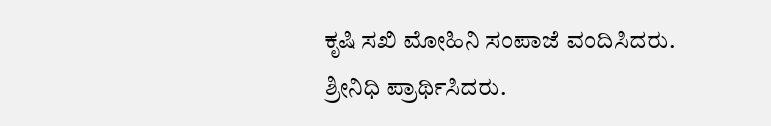ಕೃಷಿ ಸಖಿ ಮೋಹಿನಿ ಸಂಪಾಜೆ ವಂದಿಸಿದರು.
ಶ್ರೀನಿಧಿ ಪ್ರಾರ್ಥಿಸಿದರು.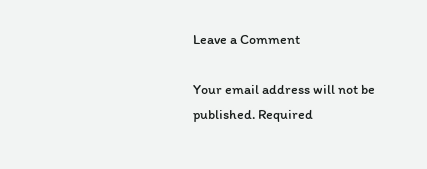Leave a Comment

Your email address will not be published. Required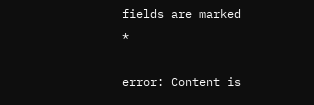fields are marked *

error: Content is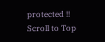protected !!
Scroll to Top